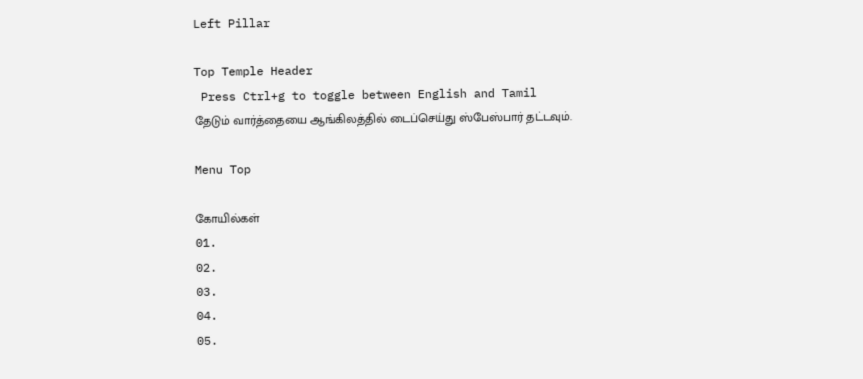Left Pillar

Top Temple Header
 Press Ctrl+g to toggle between English and Tamil
தேடும் வார்த்தையை ஆங்கிலத்தில் டைப்செய்து ஸ்பேஸ்பார் தட்டவும்.

Menu Top

கோயில்கள்
01.
02.
03.
04.
05.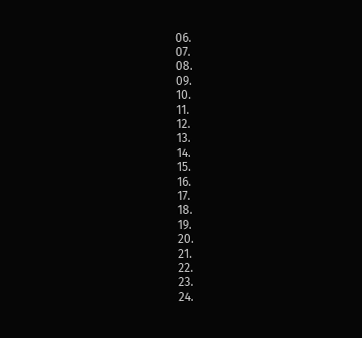06.
07.
08.
09.
10.
11.
12.
13.
14.
15.
16.
17.
18.
19.
20.
21.
22.
23.
24.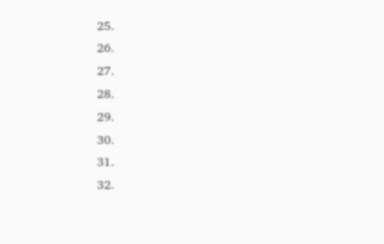25.
26.
27.
28.
29.
30.
31.
32.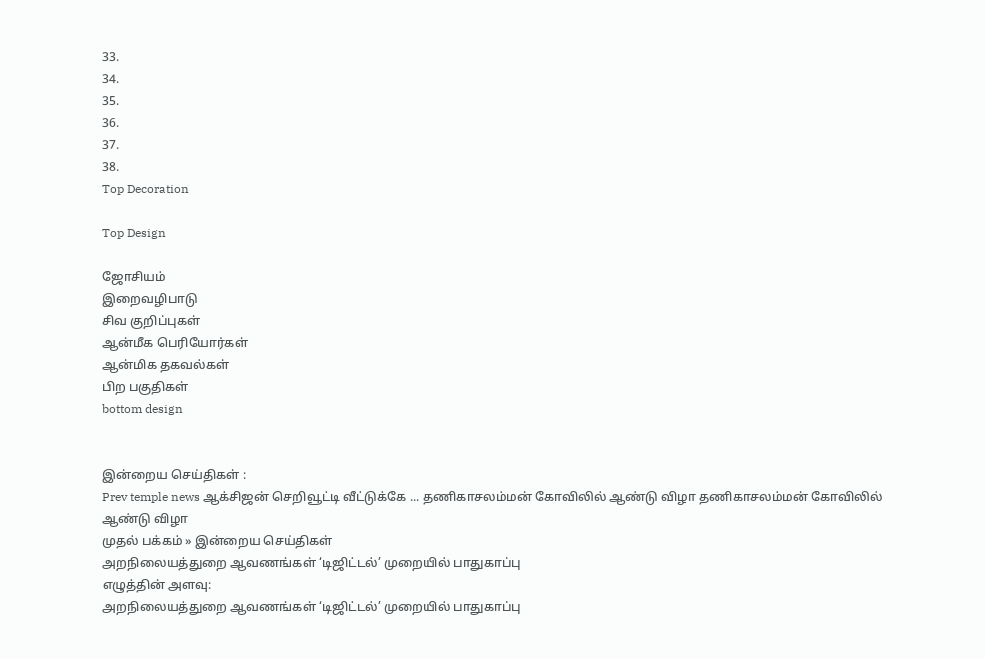33.
34.
35.
36.
37.
38.
Top Decoration

Top Design

ஜோசியம்
இறைவழிபாடு
சிவ குறிப்புகள்
ஆன்மீக பெரியோர்கள்
ஆன்மிக தகவல்கள்
பிற பகுதிகள்
bottom design


இன்றைய செய்திகள் :
Prev temple news ஆக்சிஜன் செறிவூட்டி வீட்டுக்கே ... தணிகாசலம்மன் கோவிலில் ஆண்டு விழா தணிகாசலம்மன் கோவிலில் ஆண்டு விழா
முதல் பக்கம் » இன்றைய செய்திகள்
அறநிலையத்துறை ஆவணங்கள் ‘டிஜிட்டல்’ முறையில் பாதுகாப்பு
எழுத்தின் அளவு:
அறநிலையத்துறை ஆவணங்கள் ‘டிஜிட்டல்’ முறையில் பாதுகாப்பு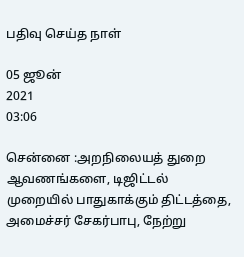பதிவு செய்த நாள்

05 ஜூன்
2021
03:06

சென்னை :அறநிலையத் துறை ஆவணங்களை, டிஜிட்டல் முறையில் பாதுகாக்கும் திட்டத்தை, அமைச்சர் சேகர்பாபு, நேற்று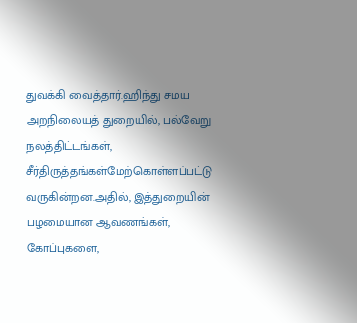துவக்கி வைத்தார்.ஹிந்து சமய அறநிலையத் துறையில், பல்வேறு நலத்திட்டங்கள், சீர்திருத்தங்கள்மேற்கொள்ளப்பட்டு வருகின்றன.அதில், இத்துறையின் பழமையான ஆவணங்கள், கோப்புகளை,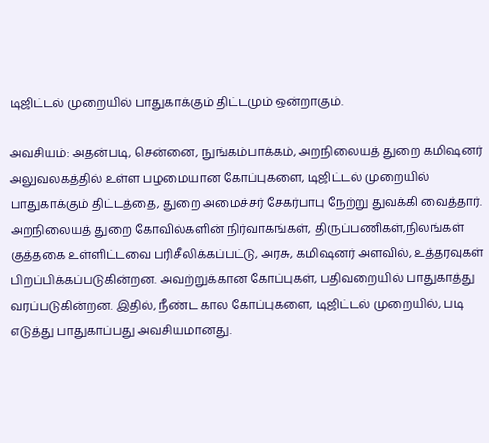டிஜிட்டல் முறையில் பாதுகாக்கும் திட்டமும் ஒன்றாகும்.

அவசியம்: அதன்படி, சென்னை, நுங்கம்பாக்கம், அறநிலையத் துறை கமிஷனர் அலுவலகத்தில் உள்ள பழமையான கோப்புகளை, டிஜிட்டல் முறையில் பாதுகாக்கும் திட்டத்தை, துறை அமைச்சர் சேகர்பாபு நேற்று துவக்கி வைத்தார். அறநிலையத் துறை கோவில்களின் நிர்வாகங்கள், திருப்பணிகள்,நிலங்கள் குத்தகை உள்ளிட்டவை பரிசீலிக்கப்பட்டு, அரசு, கமிஷனர் அளவில், உத்தரவுகள் பிறப்பிக்கப்படுகின்றன. அவற்றுக்கான கோப்புகள், பதிவறையில் பாதுகாத்து வரப்படுகின்றன. இதில், நீண்ட கால கோப்புகளை, டிஜிட்டல் முறையில், படி எடுத்து பாதுகாப்பது அவசியமானது.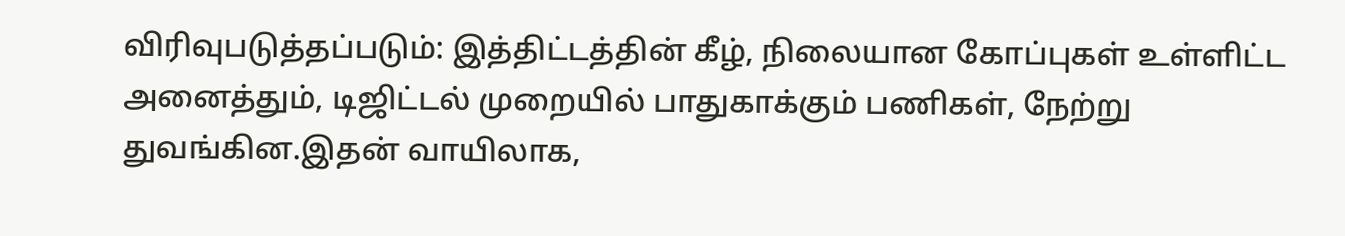விரிவுபடுத்தப்படும்: இத்திட்டத்தின் கீழ், நிலையான கோப்புகள் உள்ளிட்ட அனைத்தும், டிஜிட்டல் முறையில் பாதுகாக்கும் பணிகள், நேற்று துவங்கின.இதன் வாயிலாக,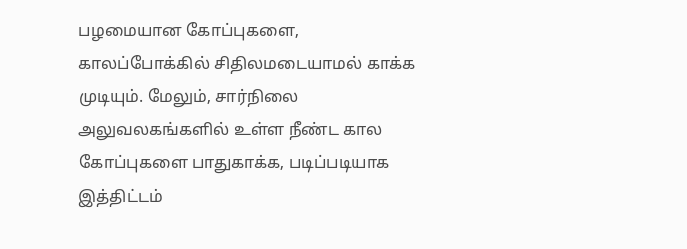பழமையான கோப்புகளை, காலப்போக்கில் சிதிலமடையாமல் காக்க முடியும். மேலும், சார்நிலை அலுவலகங்களில் உள்ள நீண்ட கால கோப்புகளை பாதுகாக்க, படிப்படியாக இத்திட்டம்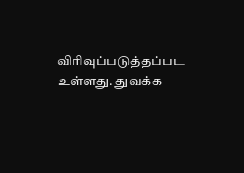விரிவுப்படுத்தப்பட உள்ளது. துவக்க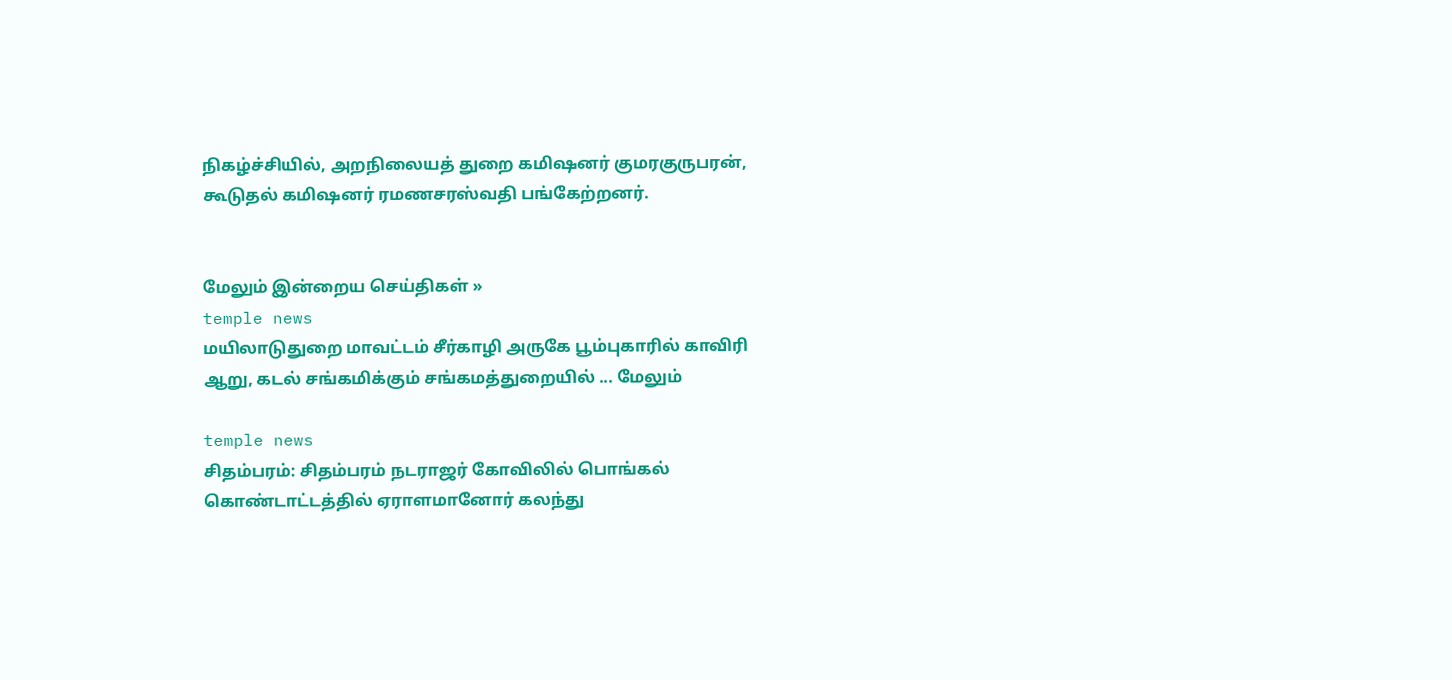நிகழ்ச்சியில், அறநிலையத் துறை கமிஷனர் குமரகுருபரன், கூடுதல் கமிஷனர் ரமணசரஸ்வதி பங்கேற்றனர்.


மேலும் இன்றைய செய்திகள் »
temple news
மயிலாடுதுறை மாவட்டம் சீர்காழி அருகே பூம்புகாரில் காவிரி ஆறு, கடல் சங்கமிக்கும் சங்கமத்துறையில் ... மேலும்

temple news
சிதம்பரம்: சிதம்பரம் நடராஜர் கோவிலில் பொங்கல் கொண்டாட்டத்தில் ஏராளமானோர் கலந்து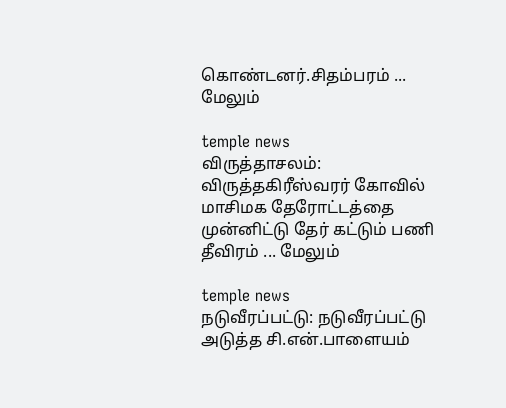கொண்டனர்.சிதம்பரம் ... மேலும்

temple news
விருத்தாசலம்: விருத்தகிரீஸ்வரர் கோவில் மாசிமக தேரோட்டத்தை முன்னிட்டு தேர் கட்டும் பணி தீவிரம் ... மேலும்

temple news
நடுவீரப்பட்டு: நடுவீரப்பட்டு அடுத்த சி.என்.பாளையம்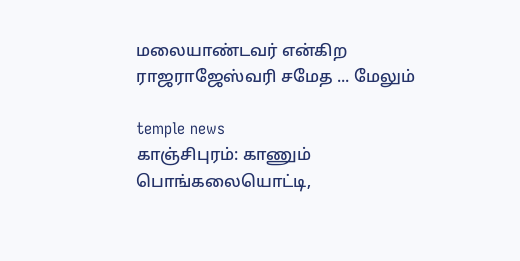மலையாண்டவர் என்கிற ராஜராஜேஸ்வரி சமேத ... மேலும்

temple news
காஞ்சிபுரம்: காணும் பொங்கலையொட்டி,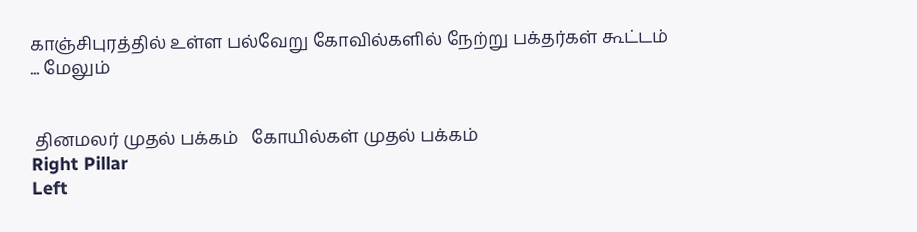காஞ்சிபுரத்தில் உள்ள பல்வேறு கோவில்களில் நேற்று பக்தர்கள் கூட்டம் ... மேலும்


 தினமலர் முதல் பக்கம்   கோயில்கள் முதல் பக்கம்
Right Pillar
Left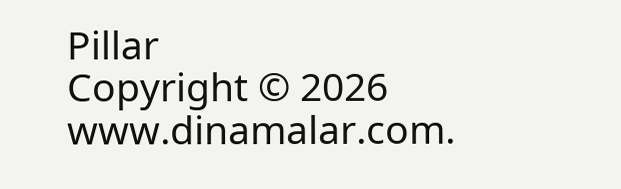Pillar
Copyright © 2026 www.dinamalar.com.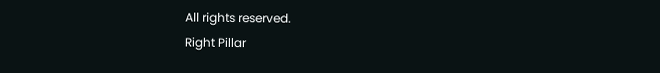All rights reserved.
Right Pillar